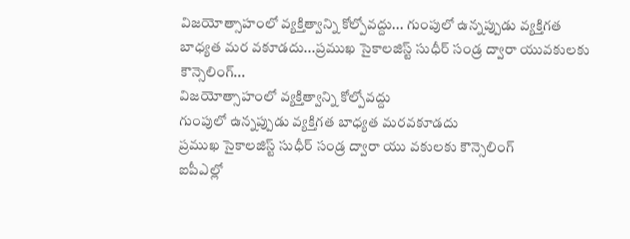విజయోత్సాహంలో వ్యక్తిత్వాన్ని కోల్పోవద్దు... గుంపులో ఉన్నప్పుడు వ్యక్తిగత బాధ్యత మర వకూడదు...ప్రముఖ సైకాలజిస్ట్ సుధీర్ సండ్ర ద్వారా యువకులకు కౌన్సెలింగ్...
విజయోత్సాహంలో వ్యక్తిత్వాన్ని కోల్పోవద్దు
గుంపులో ఉన్నప్పుడు వ్యక్తిగత బాధ్యత మరవకూడదు
ప్రముఖ సైకాలజిస్ట్ సుధీర్ సండ్ర ద్వారా యు వకులకు కౌన్సెలింగ్
ఐపీఎల్లో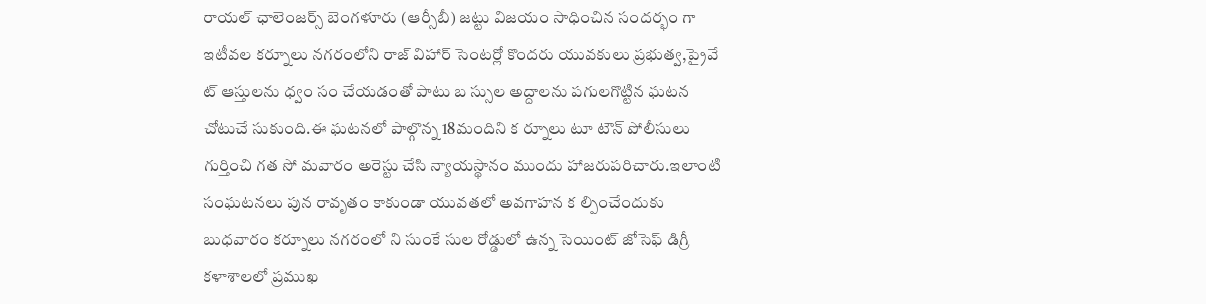రాయల్ ఛాలెంజర్స్ బెంగళూరు (ఆర్సీబీ) జట్టు విజయం సాధించిన సందర్భం గా ఇటీవల కర్నూలు నగరంలోని రాజ్ విహార్ సెంటర్లో కొందరు యువకులు ప్రభుత్వ,ప్రైవే ట్ ఆస్తులను ధ్వం సం చేయడంతో పాటు బ స్సుల అద్దాలను పగులగొట్టిన ఘటన చోటుచే సుకుంది.ఈ ఘటనలో పాల్గొన్న 18మందిని క ర్నూలు టూ టౌన్ పోలీసులు గుర్తించి గత సో మవారం అరెస్టు చేసి న్యాయస్థానం ముందు హాజరుపరిచారు.ఇలాంటి సంఘటనలు పున రావృతం కాకుండా యువతలో అవగాహన క ల్పించేందుకు బుధవారం కర్నూలు నగరంలో ని సుంకే సుల రోడ్డులో ఉన్న సెయింట్ జోసెఫ్ డిగ్రీ కళాశాలలో ప్రముఖ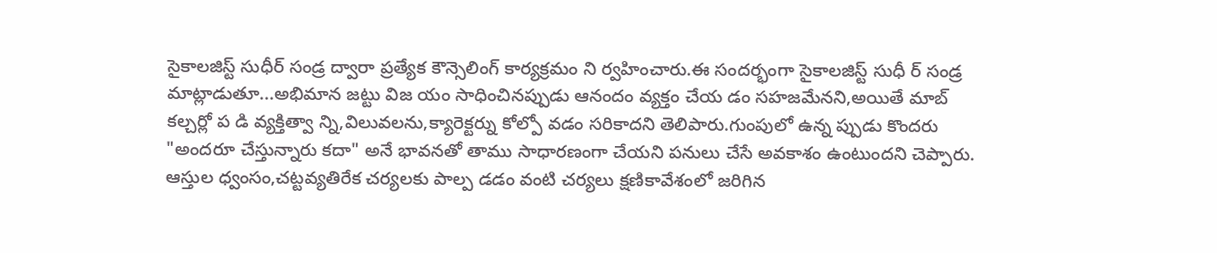సైకాలజిస్ట్ సుధీర్ సండ్ర ద్వారా ప్రత్యేక కౌన్సెలింగ్ కార్యక్రమం ని ర్వహించారు.ఈ సందర్భంగా సైకాలజిస్ట్ సుధీ ర్ సండ్ర మాట్లాడుతూ...అభిమాన జట్టు విజ యం సాధించినప్పుడు ఆనందం వ్యక్తం చేయ డం సహజమేనని,అయితే మాబ్ కల్చర్లో ప డి వ్యక్తిత్వా న్ని,విలువలను,క్యారెక్టర్ను కోల్పో వడం సరికాదని తెలిపారు.గుంపులో ఉన్న ప్పుడు కొందరు "అందరూ చేస్తున్నారు కదా" అనే భావనతో తాము సాధారణంగా చేయని పనులు చేసే అవకాశం ఉంటుందని చెప్పారు. ఆస్తుల ధ్వంసం,చట్టవ్యతిరేక చర్యలకు పాల్ప డడం వంటి చర్యలు క్షణికావేశంలో జరిగిన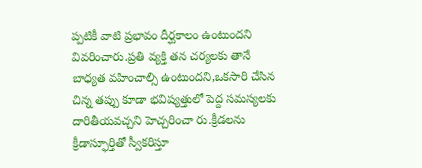ప్పటికీ వాటి ప్రభావం దీర్ఘకాలం ఉంటుందని వివరించారు.ప్రతి వ్యక్తి తన చర్యలకు తానే బాధ్యత వహించాల్సి ఉంటుందని,ఒకసారి చేసిన చిన్న తప్పు కూడా భవిష్యత్తులో పెద్ద సమస్యలకు దారితీయవచ్చని హెచ్చరించా రు.క్రీడలను క్రీడాస్ఫూర్తితో స్వీకరిస్తూ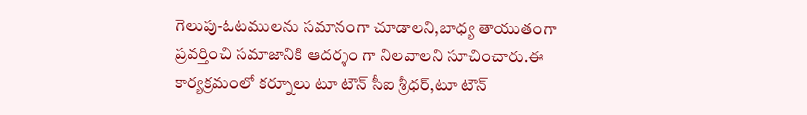గెలుపు-ఓటములను సమానంగా చూడాలని,బాధ్య తాయుతంగా ప్రవర్తించి సమాజానికి ఆదర్శం గా నిలవాలని సూచించారు.ఈ కార్యక్రమంలో కర్నూలు టూ టౌన్ సీఐ శ్రీధర్,టూ టౌన్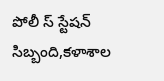పోలీ స్ స్టేషన్ సిబ్బంది,కళాశాల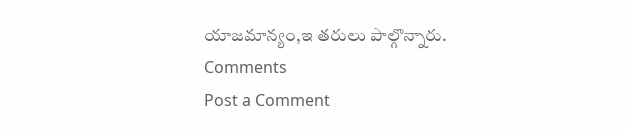యాజమాన్యం,ఇ తరులు పాల్గొన్నారు.
Comments
Post a Comment